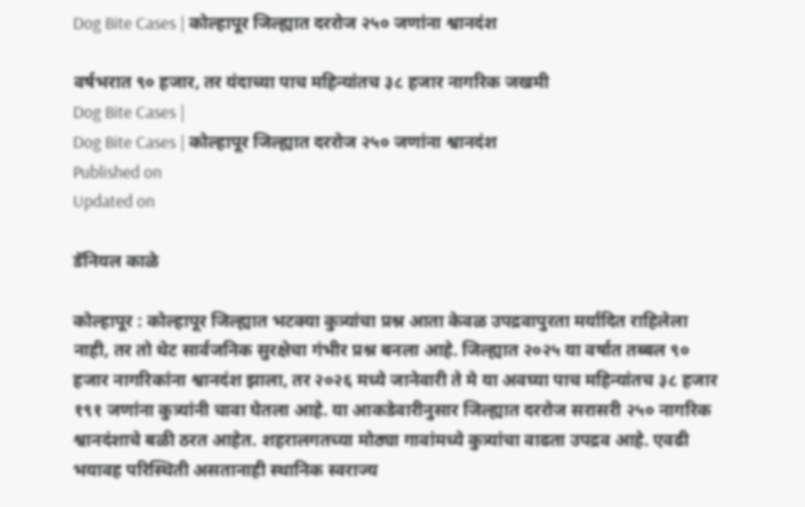Dog Bite Cases | कोल्हापूर जिल्ह्यात दररोज २५० जणांना श्वानदंश

वर्षभरात ९० हजार, तर यंदाच्या पाच महिन्यांतच ३८ हजार नागरिक जखमी
Dog Bite Cases |
Dog Bite Cases | कोल्हापूर जिल्ह्यात दररोज २५० जणांना श्वानदंश
Published on
Updated on

डॅनियल काळे

कोल्हापूर : कोल्हापूर जिल्ह्यात भटक्या कुत्र्यांचा प्रश्न आता केवळ उपद्रवापुरता मर्यादित राहिलेला नाही, तर तो थेट सार्वजनिक सुरक्षेचा गंभीर प्रश्न बनला आहे. जिल्ह्यात २०२५ या वर्षात तब्बल ९० हजार नागरिकांना श्वानदंश झाला, तर २०२६ मध्ये जानेवारी ते मे या अवघ्या पाच महिन्यांतच ३८ हजार १९१ जणांना कुत्र्यांनी चावा घेतला आहे. या आकडेवारीनुसार जिल्ह्यात दररोज सरासरी २५० नागरिक श्वानदंशाचे बळी ठरत आहेत. शहरालगतच्या मोठ्या गावांमध्ये कुत्र्यांचा वाढता उपद्रव आहे. एवढी भयावह परिस्थिती असतानाही स्थानिक स्वराज्य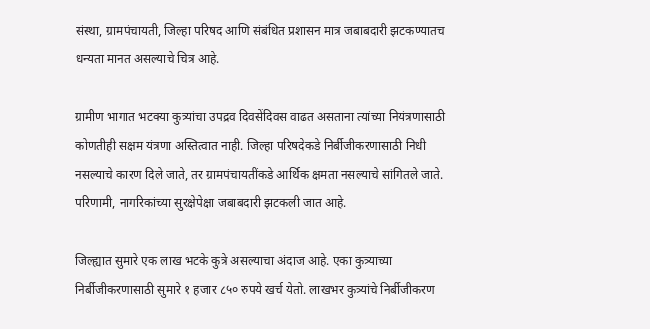संस्था, ग्रामपंचायती, जिल्हा परिषद आणि संबंधित प्रशासन मात्र जबाबदारी झटकण्यातच धन्यता मानत असल्याचे चित्र आहे.

ग्रामीण भागात भटक्या कुत्र्यांचा उपद्रव दिवसेंदिवस वाढत असताना त्यांच्या नियंत्रणासाठी कोणतीही सक्षम यंत्रणा अस्तित्वात नाही. जिल्हा परिषदेकडे निर्बीजीकरणासाठी निधी नसल्याचे कारण दिले जाते, तर ग्रामपंचायतींकडे आर्थिक क्षमता नसल्याचे सांगितले जाते. परिणामी, नागरिकांच्या सुरक्षेपेक्षा जबाबदारी झटकली जात आहे.

जिल्ह्यात सुमारे एक लाख भटके कुत्रे असल्याचा अंदाज आहे. एका कुत्र्याच्या निर्बीजीकरणासाठी सुमारे १ हजार ८५० रुपये खर्च येतो. लाखभर कुत्र्यांचे निर्बीजीकरण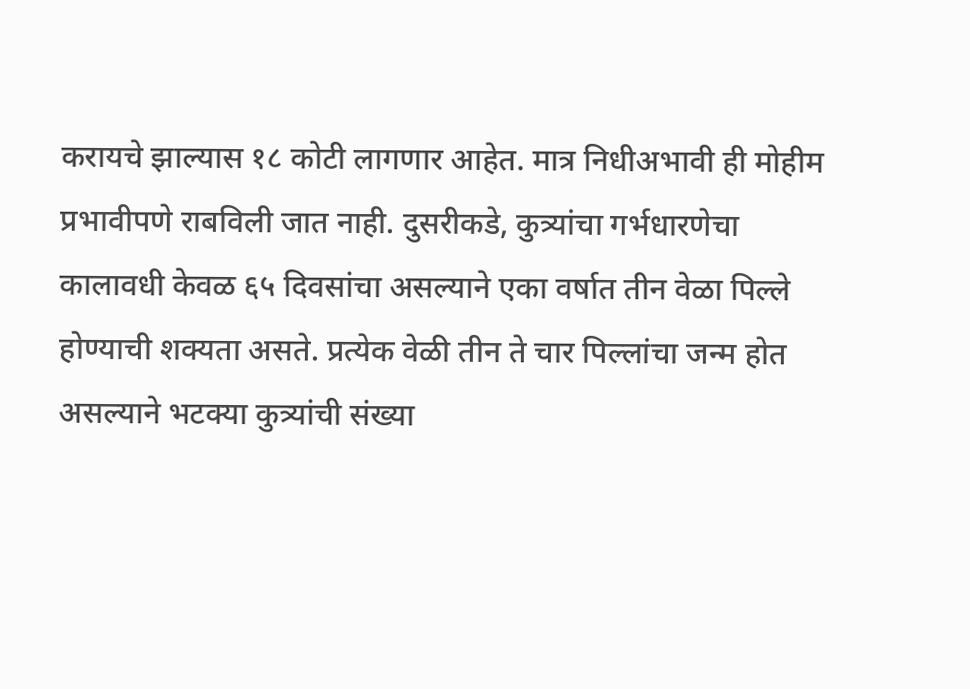करायचे झाल्यास १८ कोटी लागणार आहेत. मात्र निधीअभावी ही मोहीम प्रभावीपणे राबविली जात नाही. दुसरीकडे, कुत्र्यांचा गर्भधारणेचा कालावधी केवळ ६५ दिवसांचा असल्याने एका वर्षात तीन वेळा पिल्ले होण्याची शक्यता असते. प्रत्येक वेळी तीन ते चार पिल्लांचा जन्म होत असल्याने भटक्या कुत्र्यांची संख्या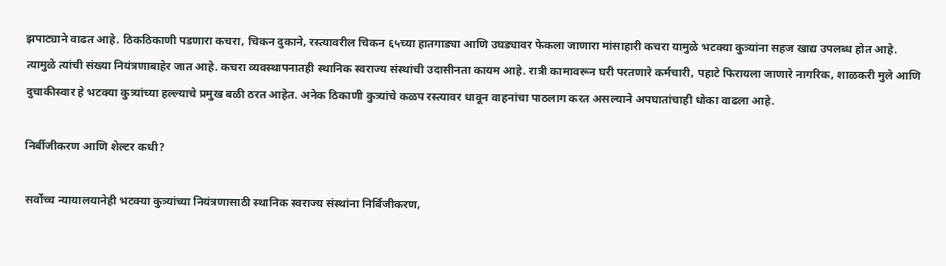झपाट्याने वाढत आहे. ठिकठिकाणी पडणारा कचरा, चिकन दुकाने, रस्त्यावरील चिकन ६५च्या हातगाड्या आणि उघड्यावर फेकला जाणारा मांसाहारी कचरा यामुळे भटक्या कुत्र्यांना सहज खाद्य उपलब्ध होत आहे. त्यामुळे त्यांची संख्या नियंत्रणाबाहेर जात आहे. कचरा व्यवस्थापनातही स्थानिक स्वराज्य संस्थांची उदासीनता कायम आहे. रात्री कामावरून घरी परतणारे कर्मचारी, पहाटे फिरायला जाणारे नागरिक, शाळकरी मुले आणि दुचाकीस्वार हे भटक्या कुत्र्यांच्या हल्ल्याचे प्रमुख बळी ठरत आहेत. अनेक ठिकाणी कुत्र्यांचे कळप रस्त्यावर धावून वाहनांचा पाठलाग करत असल्याने अपघातांचाही धोका वाढला आहे.

निर्बीजीकरण आणि शेल्टर कधी?

सर्वोच्च न्यायालयानेही भटक्या कुत्र्यांच्या नियंत्रणासाठी स्थानिक स्वराज्य संस्थांना निर्बिजीकरण,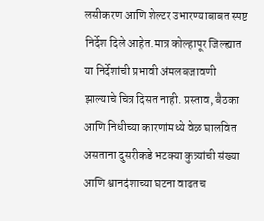लसीकरण आणि शेल्टर उभारण्याबाबत स्पष्ट निर्देश दिले आहेत.मात्र कोल्हापूर जिल्ह्यात या निर्देशांची प्रभावी अंमलबजावणी झाल्याचे चित्र दिसत नाही. प्रस्ताव, बैठका आणि निधीच्या कारणांमध्ये वेळ घालवित असताना दुसरीकडे भटक्या कुत्र्यांची संख्या आणि श्वानदंशाच्या घटना वाढतच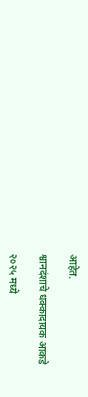आहेत.

श्वानदंशाचे धक्कादायक आकडे

२०२५ मध्ये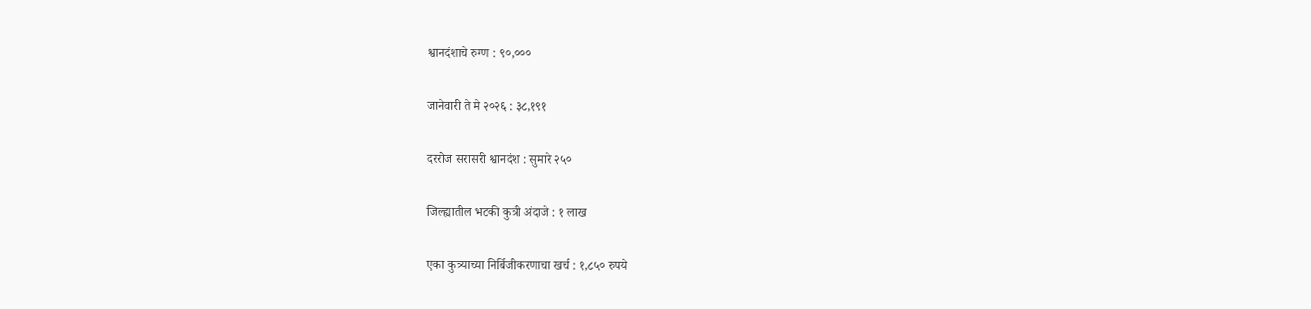श्वानदंशाचे रुग्ण : ९०,०००

जानेवारी ते मे २०२६ : ३८,१९१

दररोज सरासरी श्वानदंश : सुमारे २५०

जिल्ह्यातील भटकी कुत्री अंदाजे : १ लाख

एका कुत्र्याच्या निर्बिजीकरणाचा खर्च : १,८५० रुपये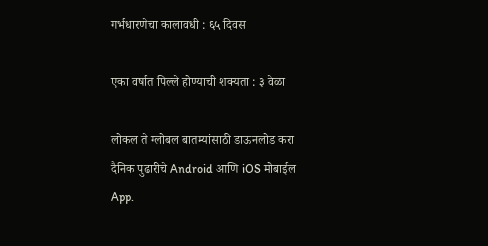गर्भधारणेचा कालावधी : ६५ दिवस

एका वर्षात पिल्ले होण्याची शक्यता : ३ वेळा

लोकल ते ग्लोबल बातम्यांसाठी डाऊनलोड करा दैनिक पुढारीचे Android आणि iOS मोबाईल App.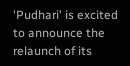'Pudhari' is excited to announce the relaunch of its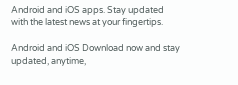Android and iOS apps. Stay updated with the latest news at your fingertips.

Android and iOS Download now and stay updated, anytime,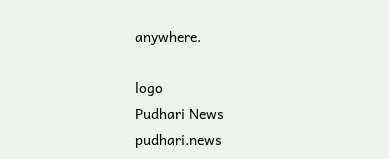anywhere.

logo
Pudhari News
pudhari.news